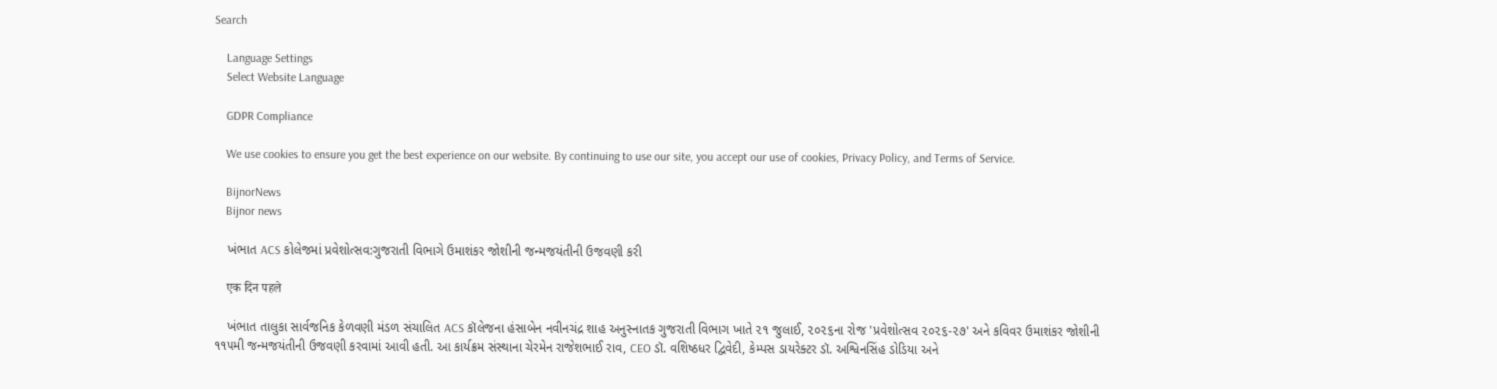Search

    Language Settings
    Select Website Language

    GDPR Compliance

    We use cookies to ensure you get the best experience on our website. By continuing to use our site, you accept our use of cookies, Privacy Policy, and Terms of Service.

    BijnorNews
    Bijnor news

    ખંભાત ACS કોલેજમાં પ્રવેશોત્સવ:ગુજરાતી વિભાગે ઉમાશંકર જોશીની જન્મજયંતીની ઉજવણી કરી

    एक दिन पहले

    ખંભાત તાલુકા સાર્વજનિક કેળવણી મંડળ સંચાલિત ACS કૉલેજના હંસાબેન નવીનચંદ્ર શાહ અનુસ્નાતક ગુજરાતી વિભાગ ખાતે ૨૧ જુલાઈ, ૨૦૨૬ના રોજ 'પ્રવેશોત્સવ ૨૦૨૬-૨૭' અને કવિવર ઉમાશંકર જોશીની ૧૧૫મી જન્મજયંતીની ઉજવણી કરવામાં આવી હતી. આ કાર્યક્રમ સંસ્થાના ચેરમેન રાજેશભાઈ રાવ, CEO ડૉ. વશિષ્ઠધર દ્વિવેદી, કેમ્પસ ડાયરેક્ટર ડૉ. અશ્વિનસિંહ ડોડિયા અને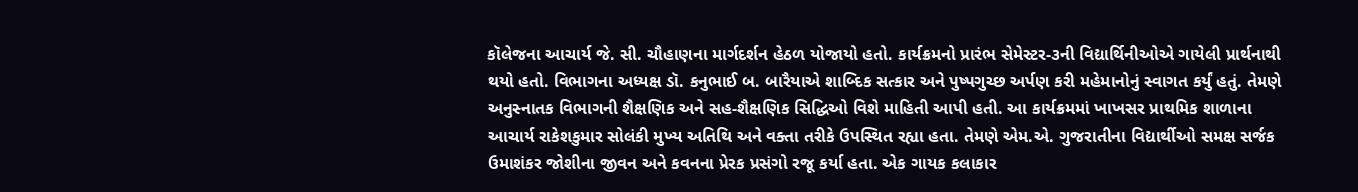કૉલેજના આચાર્ય જે. સી. ચૌહાણના માર્ગદર્શન હેઠળ યોજાયો હતો. કાર્યક્રમનો પ્રારંભ સેમેસ્ટર-૩ની વિદ્યાર્થિનીઓએ ગાયેલી પ્રાર્થનાથી થયો હતો. વિભાગના અધ્યક્ષ ડૉ. કનુભાઈ બ. બારૈયાએ શાબ્દિક સત્કાર અને પુષ્પગુચ્છ અર્પણ કરી મહેમાનોનું સ્વાગત કર્યું હતું. તેમણે અનુસ્નાતક વિભાગની શૈક્ષણિક અને સહ-શૈક્ષણિક સિદ્ધિઓ વિશે માહિતી આપી હતી. આ કાર્યક્રમમાં ખાખસર પ્રાથમિક શાળાના આચાર્ય રાકેશકુમાર સોલંકી મુખ્ય અતિથિ અને વક્તા તરીકે ઉપસ્થિત રહ્યા હતા. તેમણે એમ.એ. ગુજરાતીના વિદ્યાર્થીઓ સમક્ષ સર્જક ઉમાશંકર જોશીના જીવન અને કવનના પ્રેરક પ્રસંગો રજૂ કર્યા હતા. એક ગાયક કલાકાર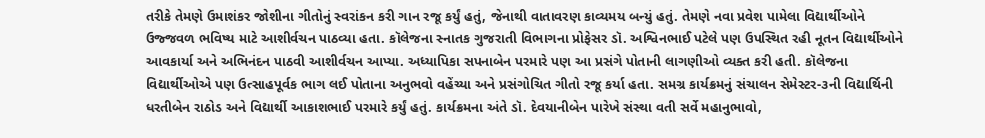તરીકે તેમણે ઉમાશંકર જોશીના ગીતોનું સ્વરાંકન કરી ગાન રજૂ કર્યું હતું, જેનાથી વાતાવરણ કાવ્યમય બન્યું હતું. તેમણે નવા પ્રવેશ પામેલા વિદ્યાર્થીઓને ઉજ્જવળ ભવિષ્ય માટે આશીર્વચન પાઠવ્યા હતા. કૉલેજના સ્નાતક ગુજરાતી વિભાગના પ્રોફેસર ડૉ. અશ્વિનભાઈ પટેલે પણ ઉપસ્થિત રહી નૂતન વિદ્યાર્થીઓને આવકાર્યા અને અભિનંદન પાઠવી આશીર્વચન આપ્યા. અધ્યાપિકા સપનાબેન પરમારે પણ આ પ્રસંગે પોતાની લાગણીઓ વ્યક્ત કરી હતી. કૉલેજના વિદ્યાર્થીઓએ પણ ઉત્સાહપૂર્વક ભાગ લઈ પોતાના અનુભવો વહેંચ્યા અને પ્રસંગોચિત ગીતો રજૂ કર્યા હતા. સમગ્ર કાર્યક્રમનું સંચાલન સેમેસ્ટર-૩ની વિદ્યાર્થિની ધરતીબેન રાઠોડ અને વિદ્યાર્થી આકાશભાઈ પરમારે કર્યું હતું. કાર્યક્રમના અંતે ડૉ. દેવયાનીબેન પારેખે સંસ્થા વતી સર્વે મહાનુભાવો,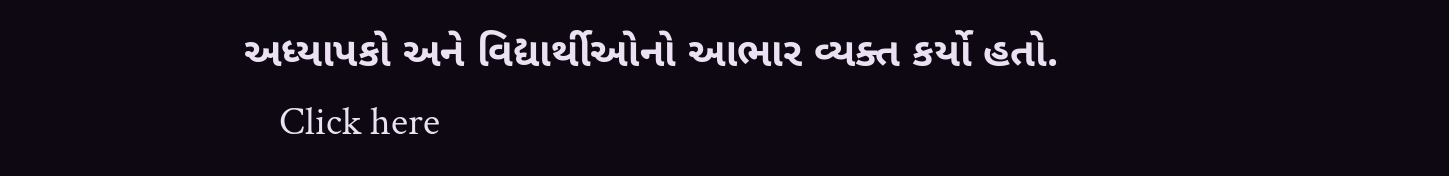અધ્યાપકો અને વિદ્યાર્થીઓનો આભાર વ્યક્ત કર્યો હતો.
    Click here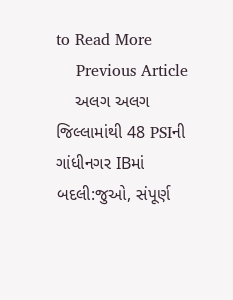to Read More
    Previous Article
    અલગ અલગ જિલ્લામાંથી 48 PSIની ગાંધીનગર IBમાં બદલી:જુઓ, સંપૂર્ણ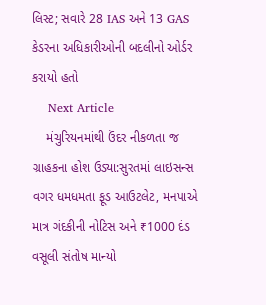લિસ્ટ; સવારે 28 IAS અને 13 GAS કેડરના અધિકારીઓની બદલીનો ઓર્ડર કરાયો હતો
    Next Article
    મંચુરિયનમાંથી ઉંદર નીકળતા જ ગ્રાહકના હોશ ઉડ્યા:સુરતમાં લાઇસન્સ વગર ધમધમતા ફૂડ આઉટલેટ, મનપાએ માત્ર ગંદકીની નોટિસ અને ₹1000 દંડ વસૂલી સંતોષ માન્યો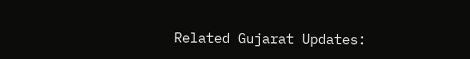Related Gujarat Updates: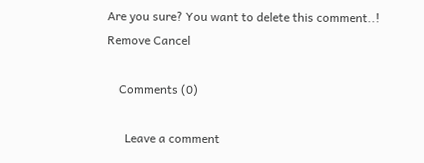Are you sure? You want to delete this comment..! Remove Cancel

    Comments (0)

      Leave a comment